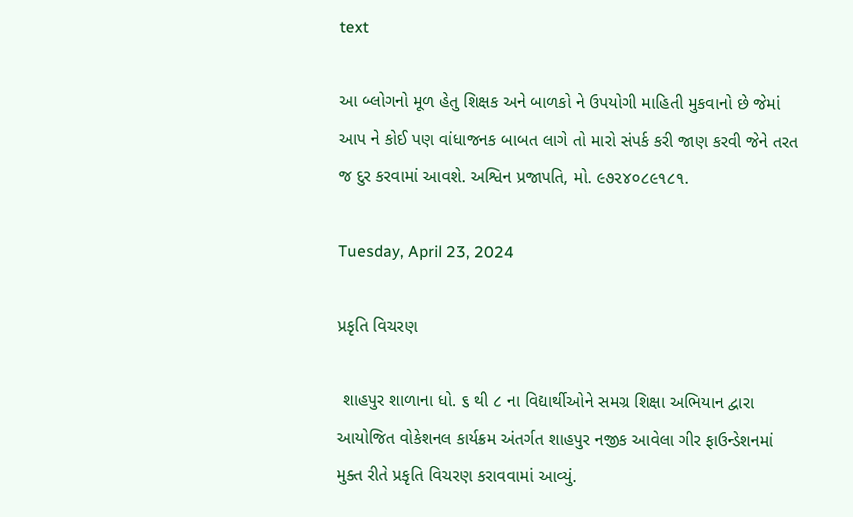text

આ બ્લોગનો મૂળ હેતુ શિક્ષક અને બાળકો ને ઉપયોગી માહિતી મુકવાનો છે જેમાં આપ ને કોઈ પણ વાંધાજનક બાબત લાગે તો મારો સંપર્ક કરી જાણ કરવી જેને તરત જ દુર કરવામાં આવશે. અશ્વિન પ્રજાપતિ, મો. ૯૭૨૪૦૮૯૧૮૧.

Tuesday, April 23, 2024

પ્રકૃતિ વિચરણ

 શાહપુર શાળાના ધો. ૬ થી ૮ ના વિદ્યાર્થીઓને સમગ્ર શિક્ષા અભિયાન દ્વારા આયોજિત વોકેશનલ કાર્યક્રમ અંતર્ગત શાહપુર નજીક આવેલા ગીર ફાઉન્ડેશનમાં મુક્ત રીતે પ્રકૃતિ વિચરણ કરાવવામાં આવ્યું.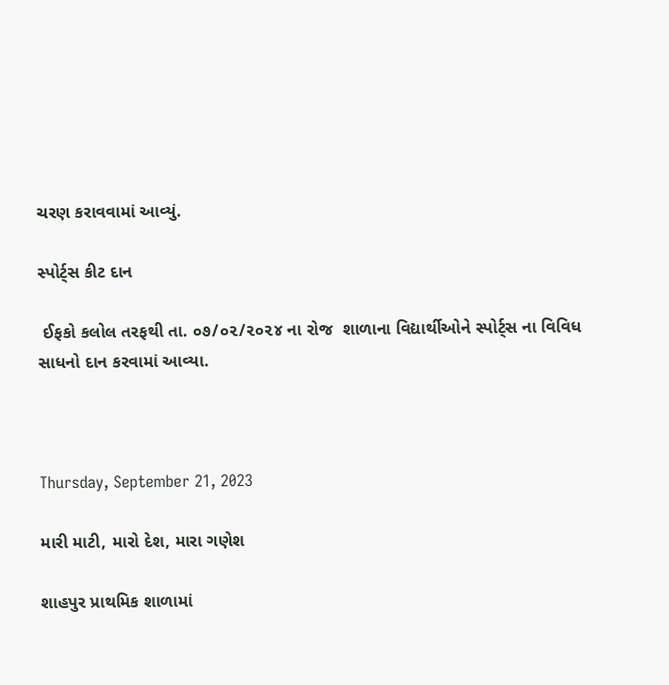ચરણ કરાવવામાં આવ્યું.

સ્પોર્ટ્સ કીટ દાન

 ઈફકો કલોલ તરફથી તા. ૦૭/૦૨/૨૦૨૪ ના રોજ  શાળાના વિદ્યાર્થીઓને સ્પોર્ટ્સ ના વિવિધ સાધનો દાન કરવામાં આવ્યા.



Thursday, September 21, 2023

મારી માટી, મારો દેશ, મારા ગણેશ

શાહપુર પ્રાથમિક શાળામાં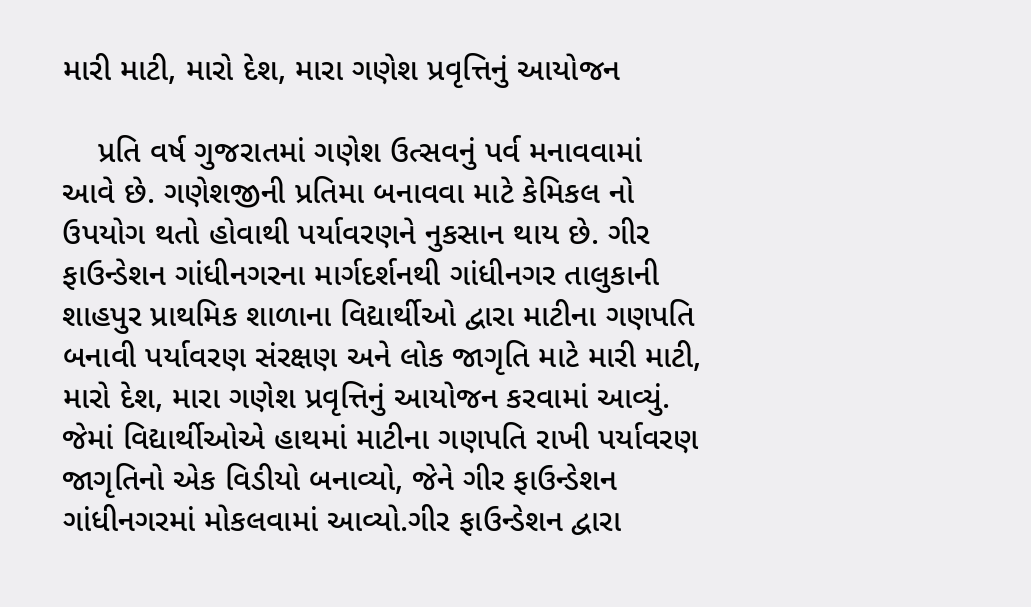મારી માટી, મારો દેશ, મારા ગણેશ પ્રવૃત્તિનું આયોજન

    પ્રતિ વર્ષ ગુજરાતમાં ગણેશ ઉત્સવનું પર્વ મનાવવામાં આવે છે. ગણેશજીની પ્રતિમા બનાવવા માટે કેમિકલ નો ઉપયોગ થતો હોવાથી પર્યાવરણને નુકસાન થાય છે. ગીર ફાઉન્ડેશન ગાંધીનગરના માર્ગદર્શનથી ગાંધીનગર તાલુકાની શાહપુર પ્રાથમિક શાળાના વિદ્યાર્થીઓ દ્વારા માટીના ગણપતિ બનાવી પર્યાવરણ સંરક્ષણ અને લોક જાગૃતિ માટે મારી માટી, મારો દેશ, મારા ગણેશ પ્રવૃત્તિનું આયોજન કરવામાં આવ્યું. જેમાં વિદ્યાર્થીઓએ હાથમાં માટીના ગણપતિ રાખી પર્યાવરણ જાગૃતિનો એક વિડીયો બનાવ્યો, જેને ગીર ફાઉન્ડેશન ગાંધીનગરમાં મોકલવામાં આવ્યો.ગીર ફાઉન્ડેશન દ્વારા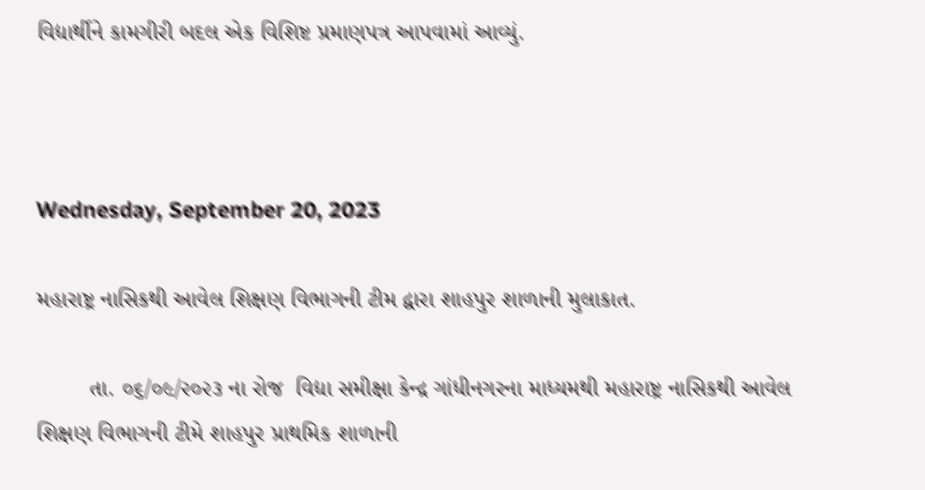વિદ્યાર્થીને કામગીરી બદલ એક વિશિષ્ટ પ્રમાણપત્ર આપવામાં આવ્યું.



Wednesday, September 20, 2023

મહારાષ્ટ્ર નાસિકથી આવેલ શિક્ષણ વિભાગની ટીમ દ્વારા શાહપુર શાળાની મુલાકાત.

        તા. ૦૬/૦૯/૨૦૨૩ ના રોજ  વિદ્યા સમીક્ષા કેન્દ્ર ગાંધીનગરના માધ્યમથી મહારાષ્ટ્ર નાસિકથી આવેલ શિક્ષણ વિભાગની ટીમે શાહપુર પ્રાથમિક શાળાની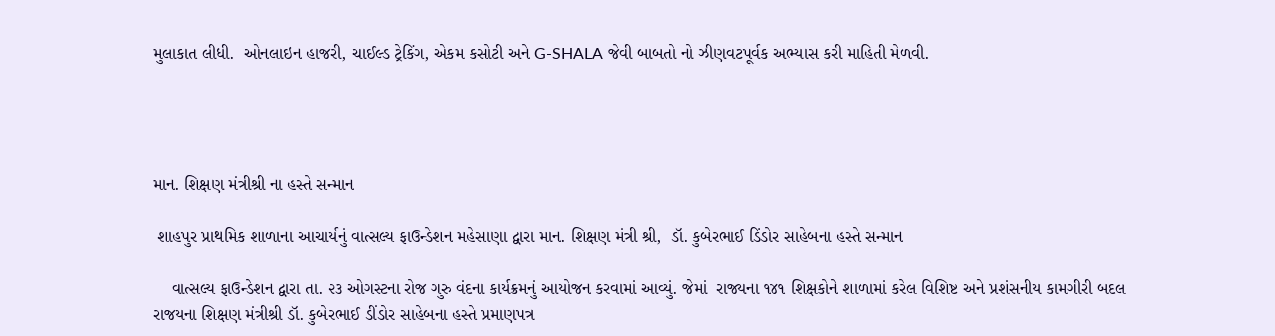મુલાકાત લીધી.  ઓનલાઇન હાજરી, ચાઈલ્ડ ટ્રેકિંગ, એકમ કસોટી અને G-SHALA જેવી બાબતો નો ઝીણવટપૂર્વક અભ્યાસ કરી માહિતી મેળવી.




માન. શિક્ષણ મંત્રીશ્રી ના હસ્તે સન્માન

 શાહપુર પ્રાથમિક શાળાના આચાર્યનું વાત્સલ્ય ફાઉન્ડેશન મહેસાણા દ્વારા માન. શિક્ષણ મંત્રી શ્રી,  ડૉ. કુબેરભાઈ ડિંડોર સાહેબના હસ્તે સન્માન

    વાત્સલ્ય ફાઉન્ડેશન દ્વારા તા. ૨૩ ઓગસ્ટના રોજ ગુરુ વંદના કાર્યક્રમનું આયોજન કરવામાં આવ્યું. જેમાં  રાજ્યના ૧૪૧ શિક્ષકોને શાળામાં કરેલ વિશિષ્ટ અને પ્રશંસનીય કામગીરી બદલ રાજયના શિક્ષણ મંત્રીશ્રી ડૉ. કુબેરભાઈ ડીંડોર સાહેબના હસ્તે પ્રમાણપત્ર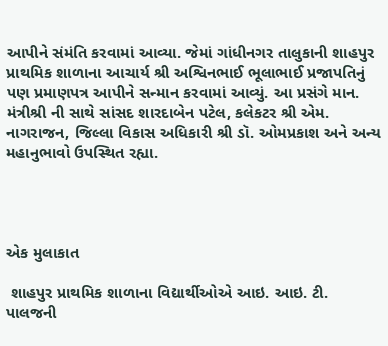આપીને સંમંતિ કરવામાં આવ્યા. જેમાં ગાંધીનગર તાલુકાની શાહપુર પ્રાથમિક શાળાના આચાર્ય શ્રી અશ્વિનભાઈ ભૂલાભાઈ પ્રજાપતિનું પણ પ્રમાણપત્ર આપીને સન્માન કરવામાં આવ્યું. આ પ્રસંગે માન. મંત્રીશ્રી ની સાથે સાંસદ શારદાબેન પટેલ, કલેકટર શ્રી એમ. નાગરાજન, જિલ્લા વિકાસ અધિકારી શ્રી ડૉ. ઓમપ્રકાશ અને અન્ય મહાનુભાવો ઉપસ્થિત રહ્યા.




એક મુલાકાત

 શાહપુર પ્રાથમિક શાળાના વિદ્યાર્થીઓએ આઇ. આઇ. ટી. પાલજની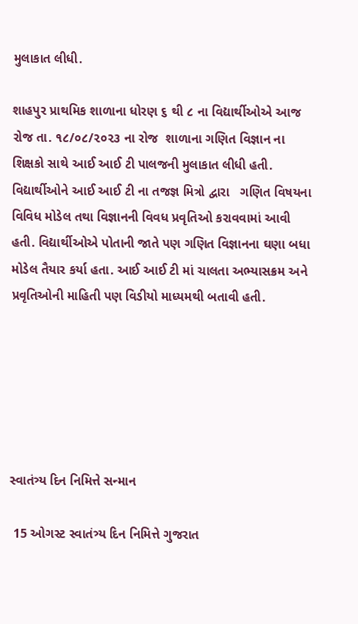મુલાકાત લીધી.

શાહપુર પ્રાથમિક શાળાના ધોરણ ૬ થી ૮ ના વિદ્યાર્થીઓએ આજ રોજ તા. ૧૮/૦૮/૨૦૨૩ ના રોજ  શાળાના ગણિત વિજ્ઞાન ના શિક્ષકો સાથે આઈ આઈ ટી પાલજની મુલાકાત લીધી હતી. વિદ્યાર્થીઓને આઈ આઈ ટી ના તજજ્ઞ મિત્રો દ્વારા   ગણિત વિષયના વિવિધ મોડેલ તથા વિજ્ઞાનની વિવધ પ્રવૃતિઓ કરાવવામાં આવી હતી. વિદ્યાર્થીઓએ પોતાની જાતે પણ ગણિત વિજ્ઞાનના ઘણા બધા મોડેલ તૈયાર કર્યા હતા. આઈ આઈ ટી માં ચાલતા અભ્યાસક્રમ અને પ્રવૃતિઓની માહિતી પણ વિડીયો માધ્યમથી બતાવી હતી.






સ્વાતંત્ર્ય દિન નિમિત્તે સન્માન

 15 ઓગસ્ટ સ્વાતંત્ર્ય દિન નિમિત્તે ગુજરાત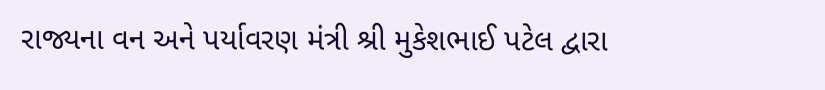રાજ્યના વન અને પર્યાવરણ મંત્રી શ્રી મુકેશભાઈ પટેલ દ્વારા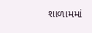શાળામમાં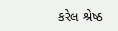કરેલ શ્રેષ્ઠ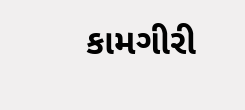કામગીરી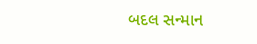બદલ સન્માન